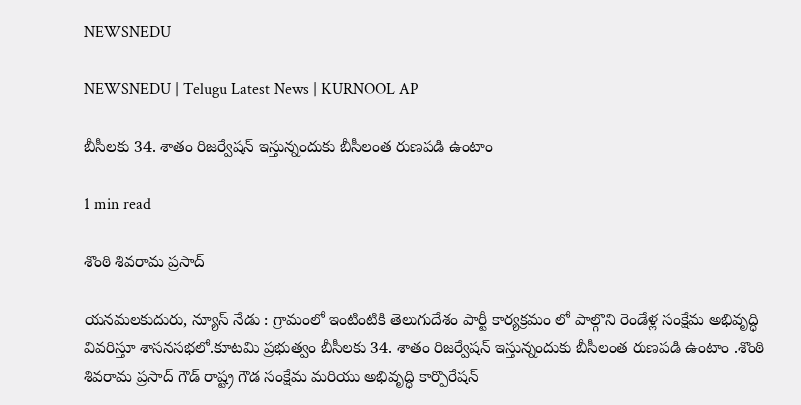NEWSNEDU

NEWSNEDU | Telugu Latest News | KURNOOL AP

బీసీలకు 34. శాతం రిజర్వేషన్ ఇస్తున్నందుకు బీసీలంత రుణపడి ఉంటాం

1 min read

శొంఠి శివరామ ప్రసాద్

యనమలకుదురు, న్యూస్ నేడు : గ్రామంలో ఇంటింటికి తెలుగుదేశం పార్టీ కార్యక్రమం లో పాల్గొని రెండేళ్ల సంక్షేమ అభివృద్ధి వివరిస్తూ శాసనసభలో.కూటమి ప్రభుత్వం బీసీలకు 34. శాతం రిజర్వేషన్ ఇస్తున్నందుకు బీసీలంత రుణపడి ఉంటాం .శొంఠి శివరామ ప్రసాద్ గౌడ్ రాష్ట్ర గౌడ సంక్షేమ మరియు అభివృద్ధి కార్పొరేషన్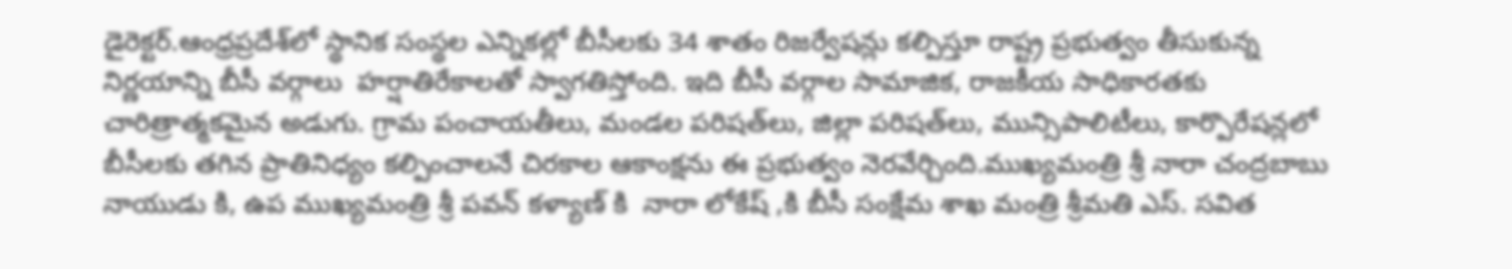డైరెక్టర్.ఆంధ్రప్రదేశ్‌లో స్థానిక సంస్థల ఎన్నికల్లో బీసీలకు 34 శాతం రిజర్వేషన్లు కల్పిస్తూ రాష్ట్ర ప్రభుత్వం తీసుకున్న నిర్ణయాన్ని బీసీ వర్గాలు  హర్షాతిరేకాలతో స్వాగతిస్తోంది. ఇది బీసీ వర్గాల సామాజిక, రాజకీయ సాధికారతకు చారిత్రాత్మకమైన అడుగు. గ్రామ పంచాయతీలు, మండల పరిషత్‌లు, జిల్లా పరిషత్‌లు, మున్సిపాలిటీలు, కార్పొరేషన్లలో బీసీలకు తగిన ప్రాతినిధ్యం కల్పించాలనే చిరకాల ఆకాంక్షను ఈ ప్రభుత్వం నెరవేర్చింది.ముఖ్యమంత్రి శ్రీ నారా చంద్రబాబు నాయుడు కి, ఉప ముఖ్యమంత్రి శ్రీ పవన్ కళ్యాణ్ కి  నారా లోకేష్ ,కి బీసీ సంక్షేమ శాఖ మంత్రి శ్రీమతి ఎస్. సవిత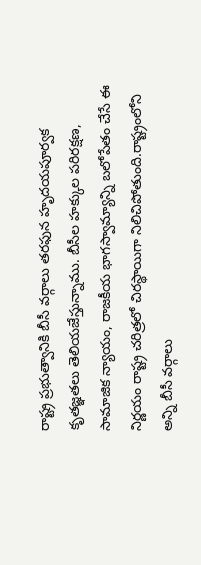రాష్ట్ర ప్రభుత్వానికి బీసీ వర్గాలు తరఫున హృదయపూర్వక కృతజ్ఞతలు తెలియజేస్తున్నాము. బీసీల హక్కుల పరిరక్షణ, సామాజిక న్యాయం, రాజకీయ భాగస్వామ్యాన్ని బలోపేతం చేసే ఈ నిర్ణయం రాష్ట్ర చరిత్రలో చిరస్థాయిగా నిలిచిపోతుంది.రాష్ట్రంలోని అన్ని బీసీ వర్గాలు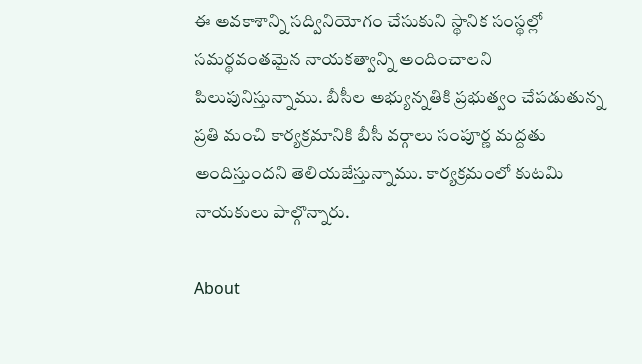ఈ అవకాశాన్ని సద్వినియోగం చేసుకుని స్థానిక సంస్థల్లో సమర్థవంతమైన నాయకత్వాన్ని అందించాలని పిలుపునిస్తున్నాము. బీసీల అభ్యున్నతికి ప్రభుత్వం చేపడుతున్న ప్రతి మంచి కార్యక్రమానికి బీసీ వర్గాలు సంపూర్ణ మద్దతు అందిస్తుందని తెలియజేస్తున్నాము. కార్యక్రమంలో కుటమి నాయకులు పాల్గొన్నారు.

About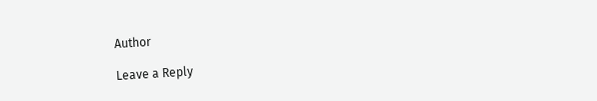Author

Leave a Reply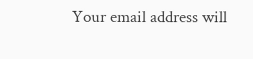Your email address will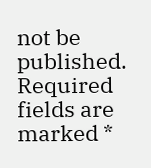not be published. Required fields are marked *